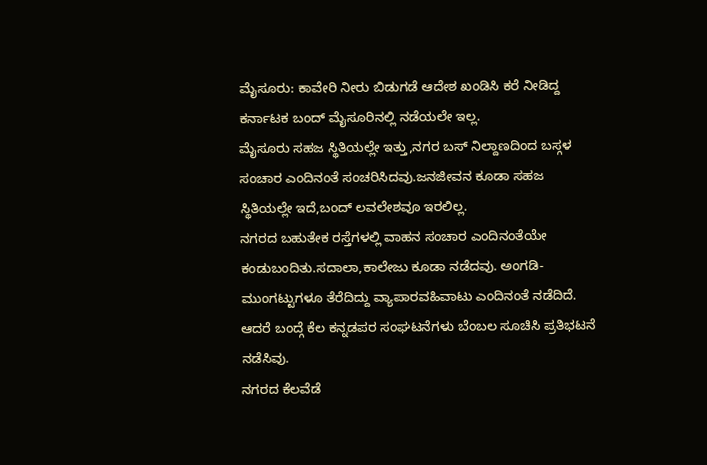ಮೈಸೂರು: ಕಾವೇರಿ ನೀರು ಬಿಡುಗಡೆ ಆದೇಶ ಖಂಡಿಸಿ ಕರೆ ನೀಡಿದ್ದ ಕರ್ನಾಟಕ ಬಂದ್ ಮೈಸೂರಿನಲ್ಲಿ ನಡೆಯಲೇ ಇಲ್ಲ.
ಮೈಸೂರು ಸಹಜ ಸ್ಥಿತಿಯಲ್ಲೇ ಇತ್ತು,ನಗರ ಬಸ್ ನಿಲ್ದಾಣದಿಂದ ಬಸ್ಗಳ ಸಂಚಾರ ಎಂದಿನಂತೆ ಸಂಚರಿಸಿದವು.ಜನಜೀವನ ಕೂಡಾ ಸಹಜ ಸ್ಥಿತಿಯಲ್ಲೇ ಇದೆ,ಬಂದ್ ಲವಲೇಶವೂ ಇರಲಿಲ್ಲ.
ನಗರದ ಬಹುತೇಕ ರಸ್ತೆಗಳಲ್ಲಿ ವಾಹನ ಸಂಚಾರ ಎಂದಿನಂತೆಯೇ ಕಂಡುಬಂದಿತು.ಸದಾಲಾ,ಕಾಲೇಜು ಕೂಡಾ ನಡೆದವು. ಅಂಗಡಿ-ಮುಂಗಟ್ಟುಗಳೂ ತೆರೆದಿದ್ದು ವ್ಯಾಪಾರವಹಿವಾಟು ಎಂದಿನಂತೆ ನಡೆದಿದೆ.
ಆದರೆ ಬಂದ್ಗೆ ಕೆಲ ಕನ್ನಡಪರ ಸಂಘಟನೆಗಳು ಬೆಂಬಲ ಸೂಚಿಸಿ ಪ್ರತಿಭಟನೆ ನಡೆಸಿವು.
ನಗರದ ಕೆಲವೆಡೆ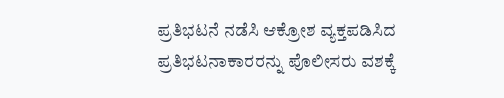ಪ್ರತಿಭಟನೆ ನಡೆಸಿ ಆಕ್ರೋಶ ವ್ಯಕ್ತಪಡಿಸಿದ ಪ್ರತಿಭಟನಾಕಾರರನ್ನು ಪೊಲೀಸರು ವಶಕ್ಕೆ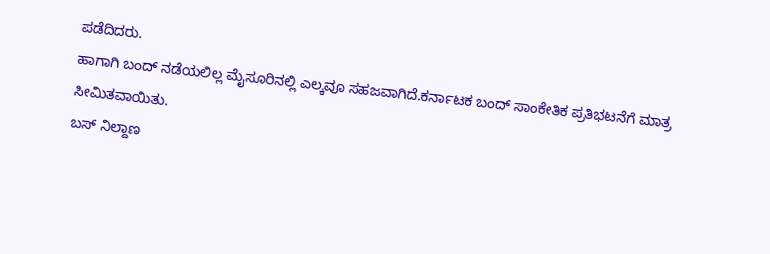ಪಡೆದಿದರು.
ಹಾಗಾಗಿ ಬಂದ್ ನಡೆಯಲಿಲ್ಲ ಮೈಸೂರಿನಲ್ಲಿ ಎಲ್ಕವೂ ಸಹಜವಾಗಿದೆ.ಕರ್ನಾಟಕ ಬಂದ್ ಸಾಂಕೇತಿಕ ಪ್ರತಿಭಟನೆಗೆ ಮಾತ್ರ ಸೀಮಿತವಾಯಿತು.
ಬಸ್ ನಿಲ್ದಾಣ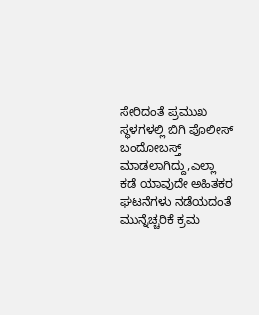ಸೇರಿದಂತೆ ಪ್ರಮುಖ ಸ್ಥಳಗಳಲ್ಲಿ ಬಿಗಿ ಪೊಲೀಸ್ ಬಂದೋಬಸ್ತ್ ಮಾಡಲಾಗಿದ್ದು,ಎಲ್ಲಾ ಕಡೆ ಯಾವುದೇ ಅಹಿತಕರ ಘಟನೆಗಳು ನಡೆಯದಂತೆ ಮುನ್ನೆಚ್ಚರಿಕೆ ಕ್ರಮ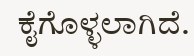ಕೈಗೊಳ್ಳಲಾಗಿದೆ.